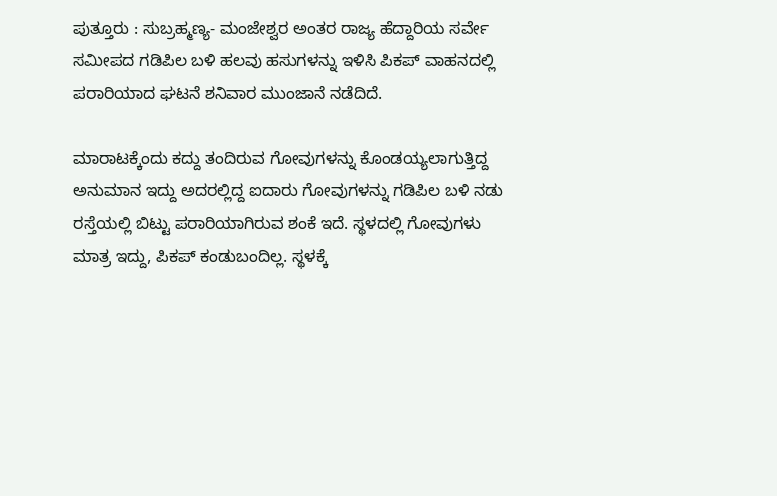ಪುತ್ತೂರು : ಸುಬ್ರಹ್ಮಣ್ಯ- ಮಂಜೇಶ್ವರ ಅಂತರ ರಾಜ್ಯ ಹೆದ್ದಾರಿಯ ಸರ್ವೇ ಸಮೀಪದ ಗಡಿಪಿಲ ಬಳಿ ಹಲವು ಹಸುಗಳನ್ನು ಇಳಿಸಿ ಪಿಕಪ್ ವಾಹನದಲ್ಲಿ ಪರಾರಿಯಾದ ಘಟನೆ ಶನಿವಾರ ಮುಂಜಾನೆ ನಡೆದಿದೆ.

ಮಾರಾಟಕ್ಕೆಂದು ಕದ್ದು ತಂದಿರುವ ಗೋವುಗಳನ್ನು ಕೊಂಡಯ್ಯಲಾಗುತ್ತಿದ್ದ ಅನುಮಾನ ಇದ್ದು ಅದರಲ್ಲಿದ್ದ ಐದಾರು ಗೋವುಗಳನ್ನು ಗಡಿಪಿಲ ಬಳಿ ನಡು ರಸ್ತೆಯಲ್ಲಿ ಬಿಟ್ಟು ಪರಾರಿಯಾಗಿರುವ ಶಂಕೆ ಇದೆ. ಸ್ಥಳದಲ್ಲಿ ಗೋವುಗಳು ಮಾತ್ರ ಇದ್ದು, ಪಿಕಪ್ ಕಂಡುಬಂದಿಲ್ಲ. ಸ್ಥಳಕ್ಕೆ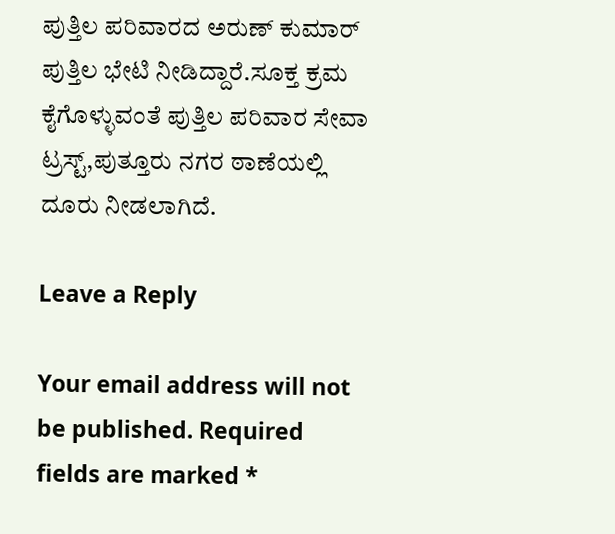ಪುತ್ತಿಲ ಪರಿವಾರದ ಅರುಣ್ ಕುಮಾರ್ ಪುತ್ತಿಲ ಭೇಟಿ ನೀಡಿದ್ದಾರೆ.ಸೂಕ್ತ ಕ್ರಮ ಕೈಗೊಳ್ಳುವಂತೆ ಪುತ್ತಿಲ ಪರಿವಾರ ಸೇವಾ ಟ್ರಸ್ಟ್,ಪುತ್ತೂರು ನಗರ ಠಾಣೆಯಲ್ಲಿ ದೂರು ನೀಡಲಾಗಿದೆ.

Leave a Reply

Your email address will not be published. Required fields are marked *